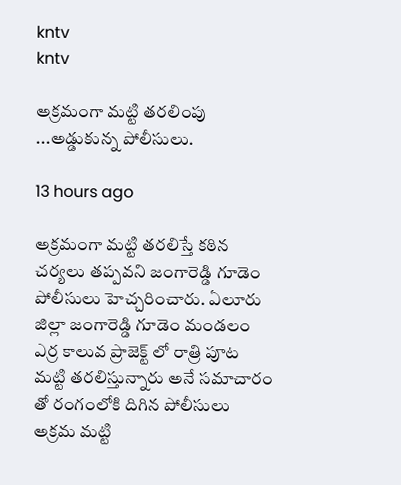kntv
kntv

అక్రమంగా మట్టి తరలింపు ...అడ్డుకున్న పోలీసులు.

13 hours ago

అక్రమంగా మట్టి తరలిస్తే కఠిన చర్యలు తప్పవని జంగారెడ్డి గూడెం పోలీసులు హెచ్చరించారు. ఏలూరు జిల్లా జంగారెడ్డి గూడెం మండలం ఎర్ర కాలువ ప్రాజెక్ట్ లో రాత్రి పూట మట్టి తరలిస్తున్నారు అనే సమాచారం తో రంగంలోకి దిగిన పోలీసులు అక్రమ మట్టి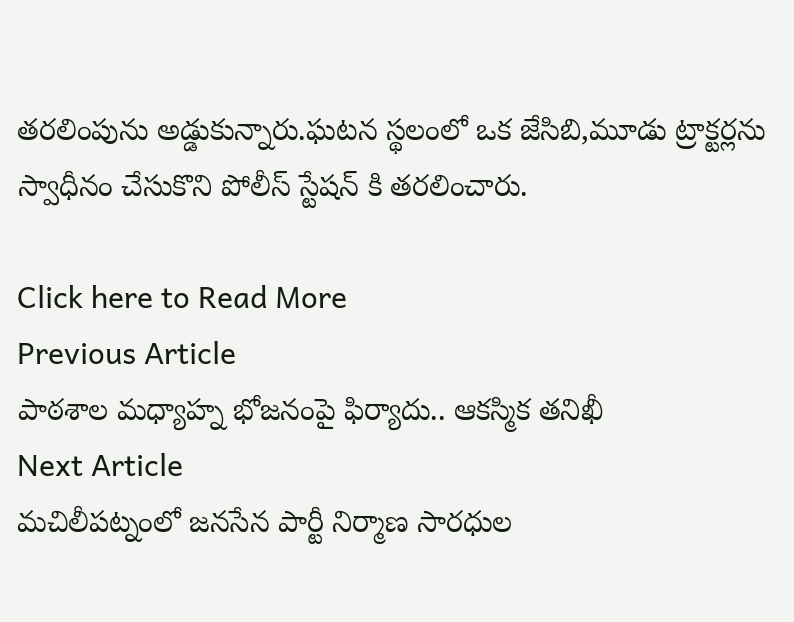తరలింపును అడ్డుకున్నారు.ఘటన స్థలంలో ఒక జేసిబి,మూడు ట్రాక్టర్లను స్వాధీనం చేసుకొని పోలీస్ స్టేషన్ కి తరలించారు.

Click here to Read More
Previous Article
పాఠశాల మధ్యాహ్న భోజనంపై ఫిర్యాదు.. ఆకస్మిక తనిఖీ
Next Article
మచిలీపట్నంలో జనసేన పార్టీ నిర్మాణ సారధుల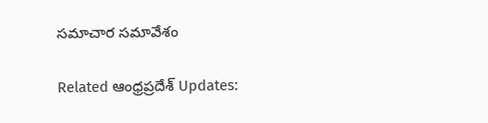సమాచార సమావేశం

Related ఆంధ్రప్రదేశ్ Updates: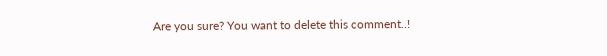Are you sure? You want to delete this comment..!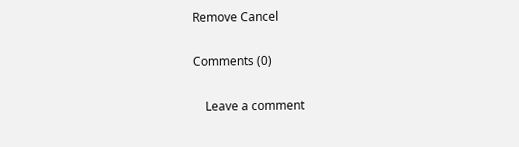Remove Cancel

Comments (0)

    Leave a comment